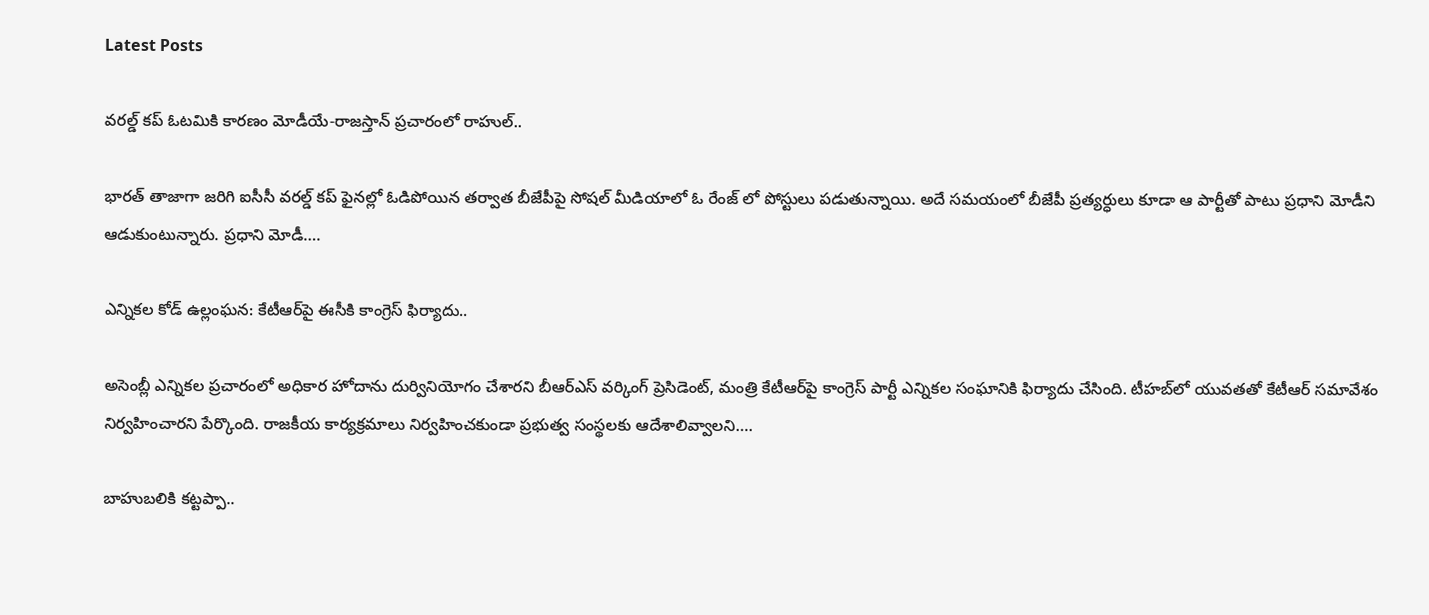Latest Posts

వరల్డ్ కప్ ఓటమికి కారణం మోడీయే-రాజస్తాన్ ప్రచారంలో రాహుల్..

భారత్ తాజాగా జరిగి ఐసీసీ వరల్డ్ కప్ ఫైనల్లో ఓడిపోయిన తర్వాత బీజేపీపై సోషల్ మీడియాలో ఓ రేంజ్ లో పోస్టులు పడుతున్నాయి. అదే సమయంలో బీజేపీ ప్రత్యర్ధులు కూడా ఆ పార్టీతో పాటు ప్రధాని మోడీని ఆడుకుంటున్నారు. ప్రధాని మోడీ….

ఎన్నికల కోడ్ ఉల్లంఘన: కేటీఆర్‌పై ఈసీకి కాంగ్రెస్ ఫిర్యాదు..

అసెంబ్లీ ఎన్నికల ప్రచారంలో అధికార హోదాను దుర్వినియోగం చేశారని బీఆర్ఎస్ వర్కింగ్ ప్రెసిడెంట్, మంత్రి కేటీఆర్‌పై కాంగ్రెస్ పార్టీ ఎన్నికల సంఘానికి ఫిర్యాదు చేసింది. టీహబ్‌లో యువతతో కేటీఆర్ సమావేశం నిర్వహించారని పేర్కొంది. రాజకీయ కార్యక్రమాలు నిర్వహించకుండా ప్రభుత్వ సంస్థలకు ఆదేశాలివ్వాలని….

బాహుబలికి కట్టప్పా..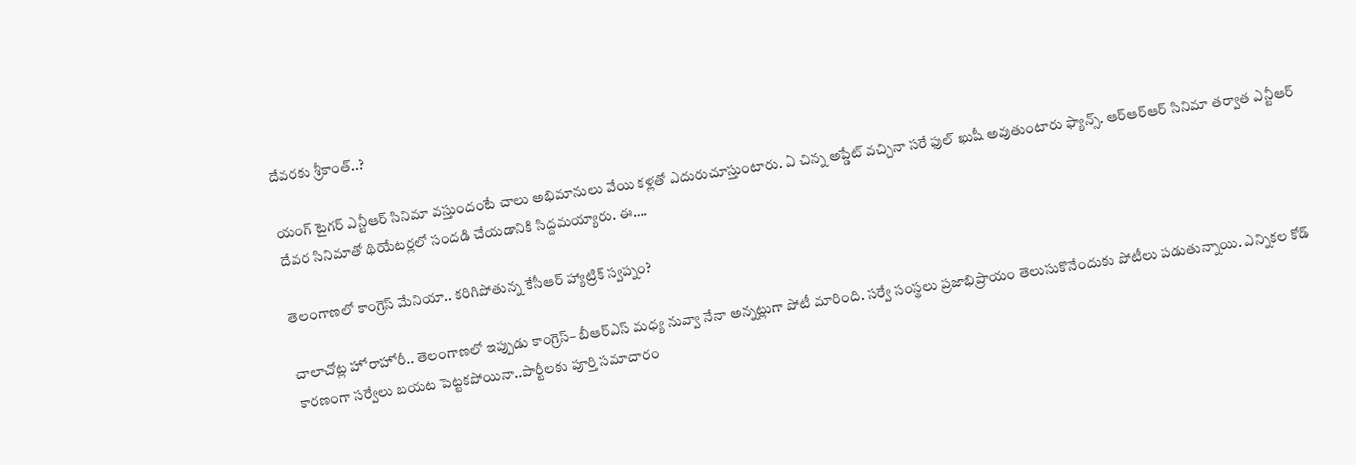దేవరకు శ్రీకాంత్..?

యంగ్ టైగర్ ఎన్టీఆర్ సినిమా వస్తుందంటే చాలు అభిమానులు వేయి కళ్లతో ఎదురుచూస్తుంటారు. ఏ చిన్న అప్డేట్ వచ్చినా సరే ఫుల్ ఖుషీ అవుతుంటారు ఫ్యాన్స్. ఆర్ఆర్ఆర్ సినిమా తర్వాత ఎన్టీఆర్ దేవర సినిమాతో థియేటర్లలో సందడి చేయడానికి సిద్దమయ్యారు. ఈ….

తెలంగాణలో కాంగ్రెస్‌ మేనియా.. కరిగిపోతున్న కేసీఆర్‌ హ్యాట్రిక్‌ స్వప్నం?

చాలాచోట్ల హోరాహోరీ.. తెలంగాణలో ఇప్పుడు కాంగ్రెస్‌– బీఆర్‌ఎస్‌ మధ్య నువ్వా నేనా అన్నట్లుగా పోటీ మారింది. సర్వే సంస్థలు ప్రజాభిప్రాయం తెలుసుకొనేందుకు పోటీలు పడుతున్నాయి. ఎన్నికల కోడ్‌ కారణంగా సర్వేలు బయట పెట్టకపోయినా..పార్టీలకు పూర్తి సమాచారం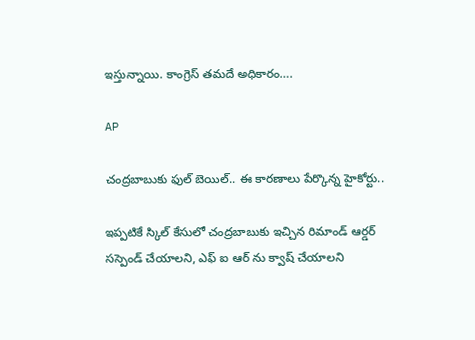ఇస్తున్నాయి. కాంగ్రెస్‌ తమదే అధికారం….

AP

చంద్రబాబుకు ఫుల్ బెయిల్.. ఈ కారణాలు పేర్కొన్న హైకోర్టు..

ఇప్పటికే స్కిల్ కేసులో చంద్రబాబుకు ఇచ్చిన రిమాండ్ ఆర్డర్ సస్పెండ్ చేయాలని, ఎఫ్ ఐ ఆర్ ను క్వాష్ చేయాలని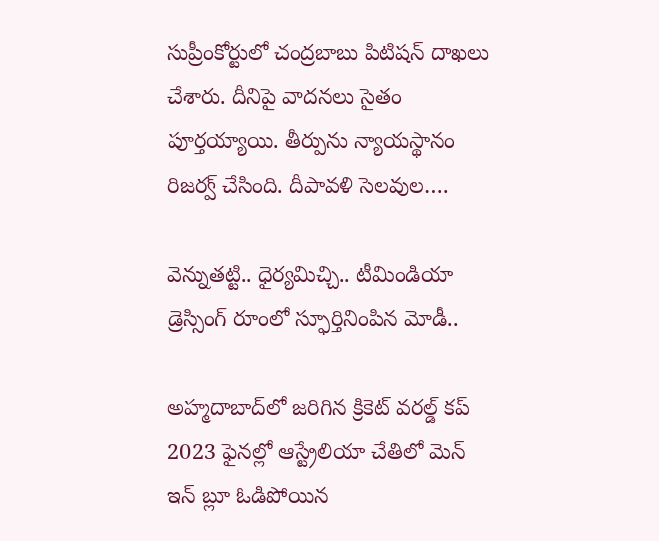సుప్రీంకోర్టులో చంద్రబాబు పిటిషన్ దాఖలు చేశారు. దీనిపై వాదనలు సైతం పూర్తయ్యాయి. తీర్పును న్యాయస్థానం రిజర్వ్ చేసింది. దీపావళి సెలవుల….

వెన్నుతట్టి.. ధైర్యమిచ్చి.. టీమిండియా డ్రెస్సింగ్ రూంలో స్ఫూర్తినింపిన మోడీ..

అహ్మదాబాద్‌లో జరిగిన క్రికెట్ వరల్డ్ కప్ 2023 ఫైనల్లో ఆస్ట్రేలియా చేతిలో మెన్ ఇన్ బ్లూ ఓడిపోయిన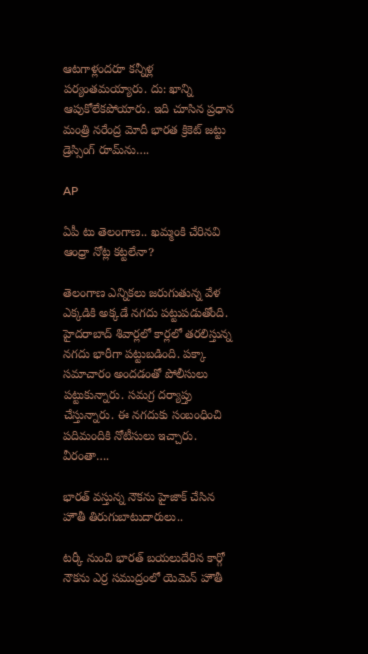ఆటగాళ్లందరూ కన్నీళ్ల పర్యంతమయ్యారు. దు: ఖాన్ని ఆపుకోలేకపోయారు. ఇది చూసిన ప్రధాన మంత్రి నరేంద్ర మోదీ భారత క్రికెట్ జట్టు డ్రెస్సింగ్ రూమ్‌ను….

AP

ఏపీ టు తెలంగాణ.. ఖమ్మంకి చేరినవి ఆంధ్రా నోట్ల కట్టలేనా?

తెలంగాణ ఎన్నికలు జరుగుతున్న వేళ ఎక్కడికి అక్కడే నగదు పట్టుపడుతోంది. హైదరాబాద్ శివార్లలో కార్లలో తరలిస్తున్న నగదు భారీగా పట్టుబడింది. పక్కా సమాచారం అందడంతో పోలీసులు పట్టుకున్నారు. సమగ్ర దర్యాప్తు చేస్తున్నారు. ఈ నగదుకు సంబంధించి పదిమందికి నోటీసులు ఇచ్చారు. వీరంతా….

భారత్ వస్తున్న నౌకను హైజాక్ చేసిన హౌతీ తిరుగుబాటుదారులు..

టర్కీ నుంచి భారత్ బయలుదేరిన కార్గో నౌకను ఎర్ర సముద్రంలో యెమెన్ హౌతీ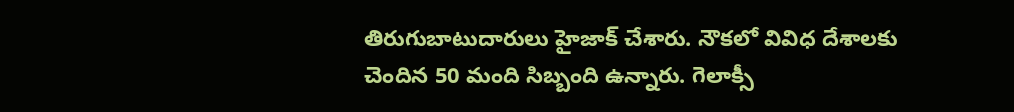తిరుగుబాటుదారులు హైజాక్ చేశారు. నౌకలో వివిధ దేశాలకు చెందిన 50 మంది సిబ్బంది ఉన్నారు. గెలాక్సీ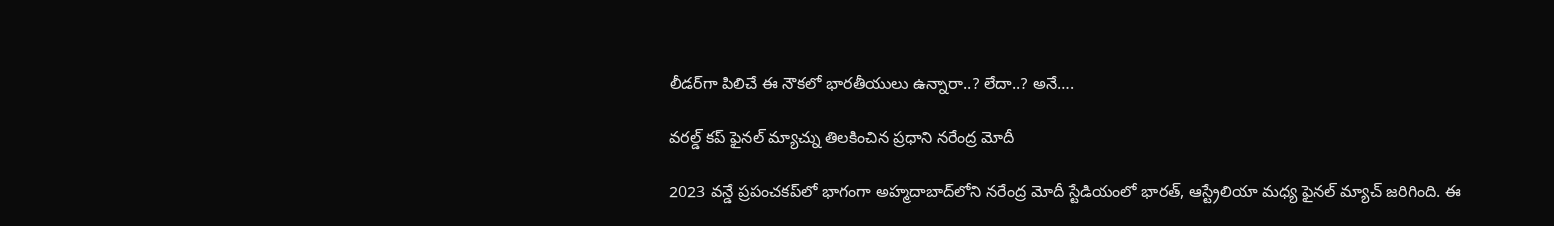లీడర్‌గా పిలిచే ఈ నౌకలో భారతీయులు ఉన్నారా..? లేదా..? అనే….

వరల్డ్ కప్ ఫైనల్ మ్యాచ్ను తిలకించిన ప్రధాని నరేంద్ర మోదీ

2023 వన్డే ప్రపంచకప్‌లో భాగంగా అహ్మదాబాద్‌లోని నరేంద్ర మోదీ స్టేడియంలో భారత్, ఆస్ట్రేలియా మధ్య ఫైనల్ మ్యాచ్ జరిగింది. ఈ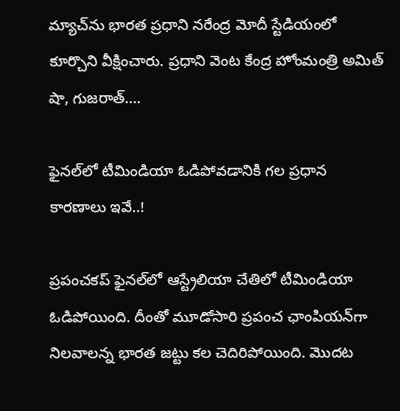మ్యాచ్‌ను భారత ప్రధాని నరేంద్ర మోదీ స్టేడియంలో కూర్చొని వీక్షించారు. ప్రధాని వెంట కేంద్ర హోంమంత్రి అమిత్ షా, గుజరాత్….

ఫైనల్‌లో టీమిండియా ఓడిపోవడానికి గల ప్రధాన కారణాలు ఇవే..!

ప్రపంచకప్‌ ఫైనల్‌లో ఆస్ట్రేలియా చేతిలో టీమిండియా ఓడిపోయింది. దీంతో మూడోసారి ప్రపంచ ఛాంపియన్‌గా నిలవాలన్న భారత జట్టు కల చెదిరిపోయింది. మొదట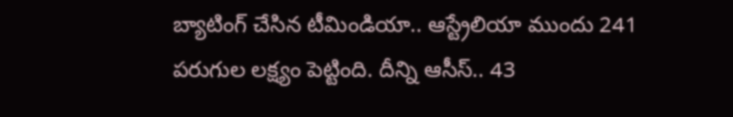బ్యాటింగ్ చేసిన టీమిండియా.. ఆస్ట్రేలియా ముందు 241 పరుగుల లక్ష్యం పెట్టింది. దీన్ని ఆసీస్.. 43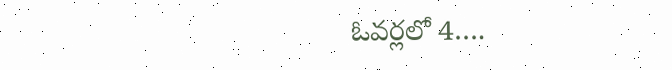ఓవర్లలో 4….